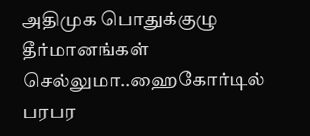அதிமுக பொதுக்குழு தீர்மானங்கள் செல்லுமா..ஹைகோர்டில் பரபர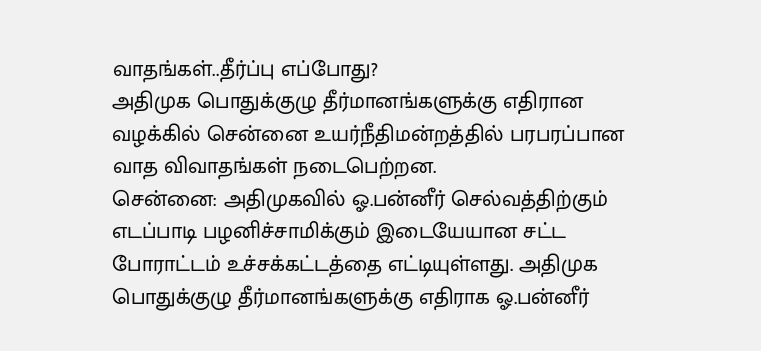வாதங்கள்..தீர்ப்பு எப்போது?
அதிமுக பொதுக்குழு தீர்மானங்களுக்கு எதிரான வழக்கில் சென்னை உயர்நீதிமன்றத்தில் பரபரப்பான வாத விவாதங்கள் நடைபெற்றன.
சென்னை: அதிமுகவில் ஓ.பன்னீர் செல்வத்திற்கும் எடப்பாடி பழனிச்சாமிக்கும் இடையேயான சட்ட போராட்டம் உச்சக்கட்டத்தை எட்டியுள்ளது. அதிமுக பொதுக்குழு தீர்மானங்களுக்கு எதிராக ஓ.பன்னீர்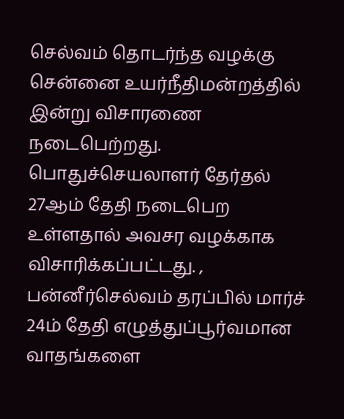செல்வம் தொடர்ந்த வழக்கு சென்னை உயர்நீதிமன்றத்தில் இன்று விசாரணை நடைபெற்றது. பொதுச்செயலாளர் தேர்தல் 27ஆம் தேதி நடைபெற உள்ளதால் அவசர வழக்காக விசாரிக்கப்பட்டது. , பன்னீர்செல்வம் தரப்பில் மார்ச் 24ம் தேதி எழுத்துப்பூர்வமான வாதங்களை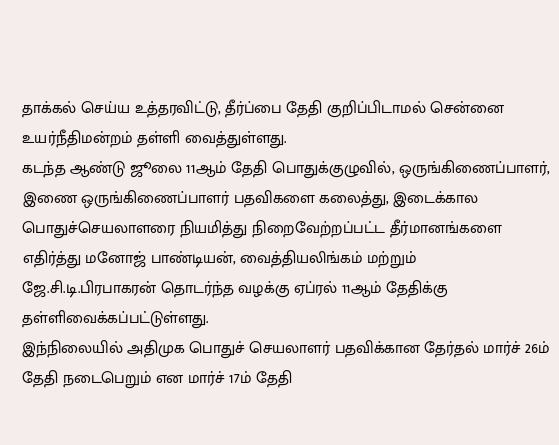தாக்கல் செய்ய உத்தரவிட்டு, தீர்ப்பை தேதி குறிப்பிடாமல் சென்னை உயர்நீதிமன்றம் தள்ளி வைத்துள்ளது.
கடந்த ஆண்டு ஜூலை 11ஆம் தேதி பொதுக்குழுவில், ஒருங்கிணைப்பாளர், இணை ஒருங்கிணைப்பாளர் பதவிகளை கலைத்து, இடைக்கால பொதுச்செயலாளரை நியமித்து நிறைவேற்றப்பட்ட தீர்மானங்களை எதிர்த்து மனோஜ் பாண்டியன், வைத்தியலிங்கம் மற்றும் ஜே.சி.டி.பிரபாகரன் தொடர்ந்த வழக்கு ஏப்ரல் 11ஆம் தேதிக்கு தள்ளிவைக்கப்பட்டுள்ளது.
இந்நிலையில் அதிமுக பொதுச் செயலாளர் பதவிக்கான தேர்தல் மார்ச் 26ம் தேதி நடைபெறும் என மார்ச் 17ம் தேதி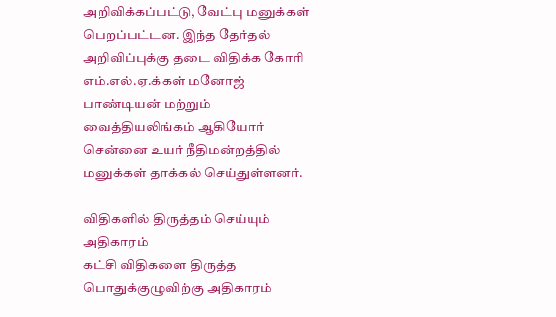அறிவிக்கப்பட்டு, வேட்பு மனுக்கள் பெறப்பட்டன. இந்த தேர்தல் அறிவிப்புக்கு தடை விதிக்க கோரி எம்.எல்.ஏ.க்கள் மனோஜ் பாண்டியன் மற்றும் வைத்தியலிங்கம் ஆகியோர் சென்னை உயர் நீதிமன்றத்தில் மனுக்கள் தாக்கல் செய்துள்ளனர்.

விதிகளில் திருத்தம் செய்யும் அதிகாரம்
கட்சி விதிகளை திருத்த பொதுக்குழுவிற்கு அதிகாரம்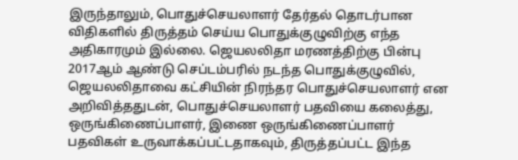இருந்தாலும், பொதுச்செயலாளர் தேர்தல் தொடர்பான விதிகளில் திருத்தம் செய்ய பொதுக்குழுவிற்கு எந்த அதிகாரமும் இல்லை. ஜெயலலிதா மரணத்திற்கு பின்பு 2017ஆம் ஆண்டு செப்டம்பரில் நடந்த பொதுக்குழுவில், ஜெயலலிதாவை கட்சியின் நிரந்தர பொதுச்செயலாளர் என அறிவித்ததுடன், பொதுச்செயலாளர் பதவியை கலைத்து, ஒருங்கிணைப்பாளர், இணை ஒருங்கிணைப்பாளர் பதவிகள் உருவாக்கப்பட்டதாகவும், திருத்தப்பட்ட இந்த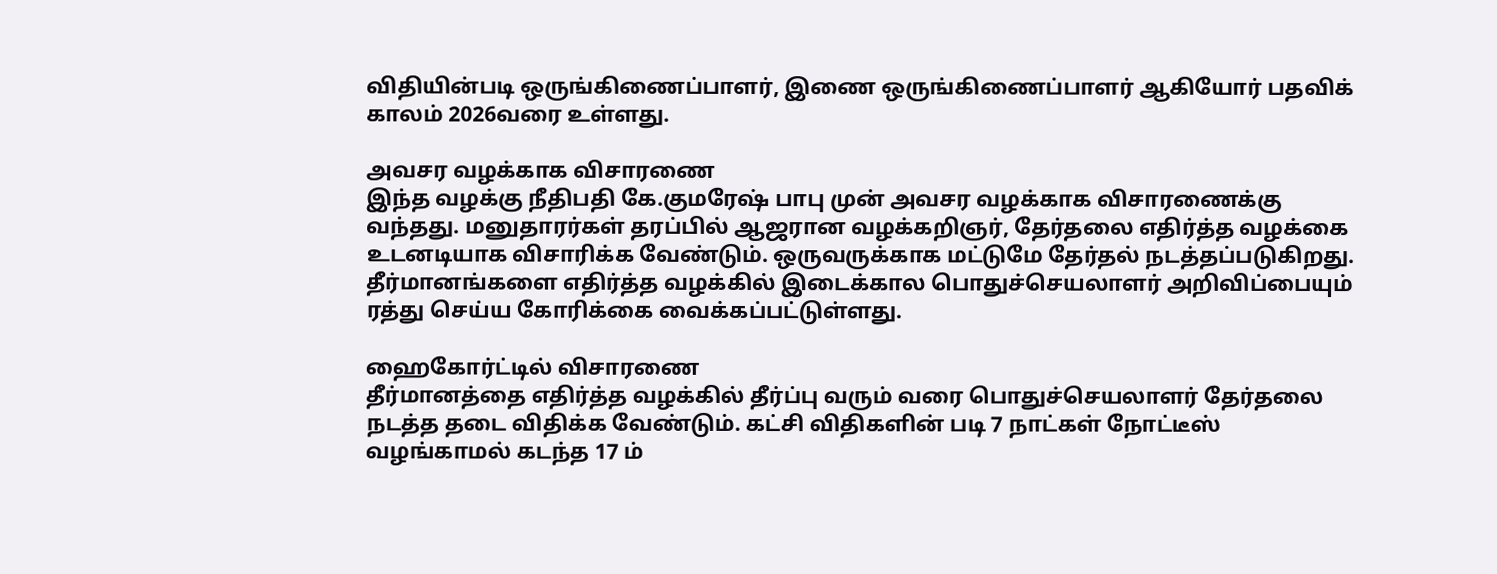விதியின்படி ஒருங்கிணைப்பாளர், இணை ஒருங்கிணைப்பாளர் ஆகியோர் பதவிக் காலம் 2026வரை உள்ளது.

அவசர வழக்காக விசாரணை
இந்த வழக்கு நீதிபதி கே.குமரேஷ் பாபு முன் அவசர வழக்காக விசாரணைக்கு வந்தது. மனுதாரர்கள் தரப்பில் ஆஜரான வழக்கறிஞர், தேர்தலை எதிர்த்த வழக்கை உடனடியாக விசாரிக்க வேண்டும். ஒருவருக்காக மட்டுமே தேர்தல் நடத்தப்படுகிறது. தீர்மானங்களை எதிர்த்த வழக்கில் இடைக்கால பொதுச்செயலாளர் அறிவிப்பையும் ரத்து செய்ய கோரிக்கை வைக்கப்பட்டுள்ளது.

ஹைகோர்ட்டில் விசாரணை
தீர்மானத்தை எதிர்த்த வழக்கில் தீர்ப்பு வரும் வரை பொதுச்செயலாளர் தேர்தலை நடத்த தடை விதிக்க வேண்டும். கட்சி விதிகளின் படி 7 நாட்கள் நோட்டீஸ் வழங்காமல் கடந்த 17 ம்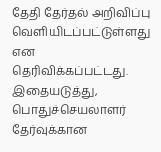தேதி தேர்தல் அறிவிப்பு வெளியிடப்பட்டுள்ளது என தெரிவிக்கப்பட்டது. இதையடுத்து, பொதுச்செயலாளர் தேர்வுக்கான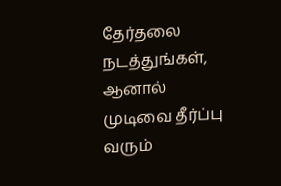தேர்தலை நடத்துங்கள், ஆனால் முடிவை தீர்ப்பு வரும்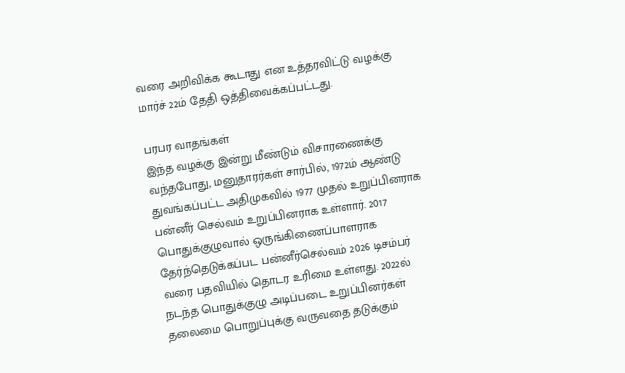வரை அறிவிக்க கூடாது என உத்தரவிட்டு வழக்கு மார்ச் 22ம் தேதி ஒத்திவைக்கப்பட்டது.

பரபர வாதங்கள்
இந்த வழக்கு இன்று மீண்டும் விசாரணைக்கு வந்தபோது, மனுதாரர்கள் சார்பில், 1972ம் ஆண்டு துவங்கப்பட்ட அதிமுகவில் 1977 முதல் உறுப்பினராக பன்னீர் செல்வம் உறுப்பினராக உள்ளார். 2017 பொதுக்குழுவால் ஒருங்கிணைப்பாளராக தேர்ந்தெடுக்கப்பட பன்னீர்செல்வம் 2026 டிசம்பர் வரை பதவியில் தொடர உரிமை உள்ளது. 2022ல் நடந்த பொதுக்குழு அடிப்படை உறுப்பினர்கள் தலைமை பொறுப்புக்கு வருவதை தடுக்கும்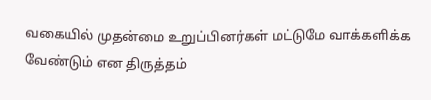வகையில் முதன்மை உறுப்பினர்கள் மட்டுமே வாக்களிக்க வேண்டும் என திருத்தம்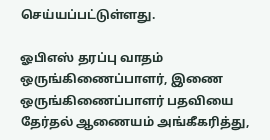செய்யப்பட்டுள்ளது.

ஓபிஎஸ் தரப்பு வாதம்
ஒருங்கிணைப்பாளர், இணை ஒருங்கிணைப்பாளர் பதவியை தேர்தல் ஆணையம் அங்கீகரித்து,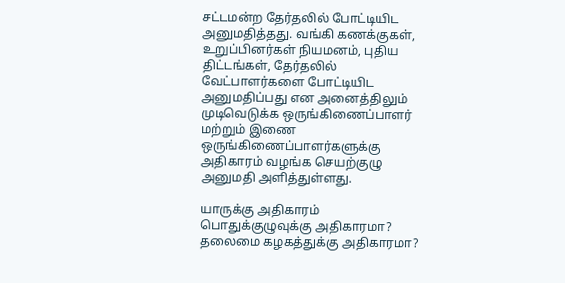சட்டமன்ற தேர்தலில் போட்டியிட அனுமதித்தது. வங்கி கணக்குகள், உறுப்பினர்கள் நியமனம், புதிய திட்டங்கள், தேர்தலில் வேட்பாளர்களை போட்டியிட அனுமதிப்பது என அனைத்திலும் முடிவெடுக்க ஒருங்கிணைப்பாளர் மற்றும் இணை ஒருங்கிணைப்பாளர்களுக்கு அதிகாரம் வழங்க செயற்குழு அனுமதி அளித்துள்ளது.

யாருக்கு அதிகாரம்
பொதுக்குழுவுக்கு அதிகாரமா? தலைமை கழகத்துக்கு அதிகாரமா?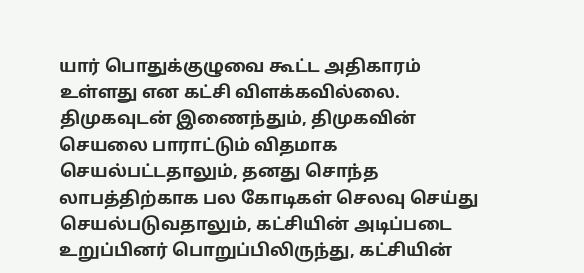யார் பொதுக்குழுவை கூட்ட அதிகாரம் உள்ளது என கட்சி விளக்கவில்லை. திமுகவுடன் இணைந்தும், திமுகவின் செயலை பாராட்டும் விதமாக செயல்பட்டதாலும், தனது சொந்த லாபத்திற்காக பல கோடிகள் செலவு செய்து செயல்படுவதாலும், கட்சியின் அடிப்படை உறுப்பினர் பொறுப்பிலிருந்து, கட்சியின்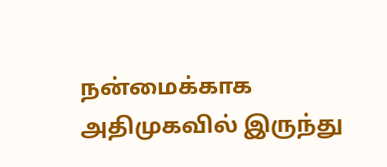நன்மைக்காக அதிமுகவில் இருந்து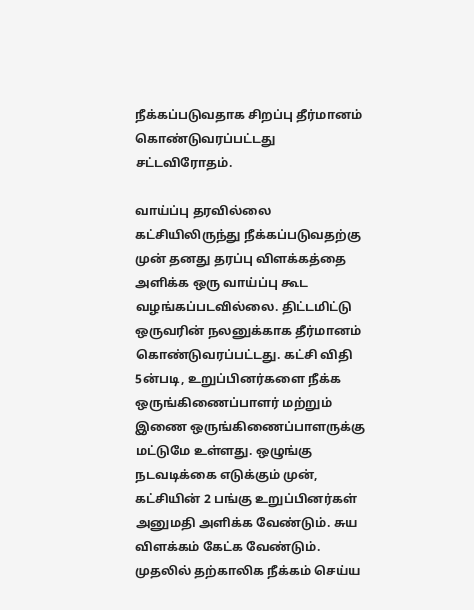நீக்கப்படுவதாக சிறப்பு தீர்மானம் கொண்டுவரப்பட்டது சட்டவிரோதம்.

வாய்ப்பு தரவில்லை
கட்சியிலிருந்து நீக்கப்படுவதற்கு முன் தனது தரப்பு விளக்கத்தை அளிக்க ஒரு வாய்ப்பு கூட வழங்கப்படவில்லை. திட்டமிட்டு ஒருவரின் நலனுக்காக தீர்மானம் கொண்டுவரப்பட்டது. கட்சி விதி 5ன்படி, உறுப்பினர்களை நீக்க ஒருங்கிணைப்பாளர் மற்றும் இணை ஒருங்கிணைப்பாளருக்கு மட்டுமே உள்ளது. ஒழுங்கு நடவடிக்கை எடுக்கும் முன், கட்சியின் 2 பங்கு உறுப்பினர்கள் அனுமதி அளிக்க வேண்டும். சுய விளக்கம் கேட்க வேண்டும். முதலில் தற்காலிக நீக்கம் செய்ய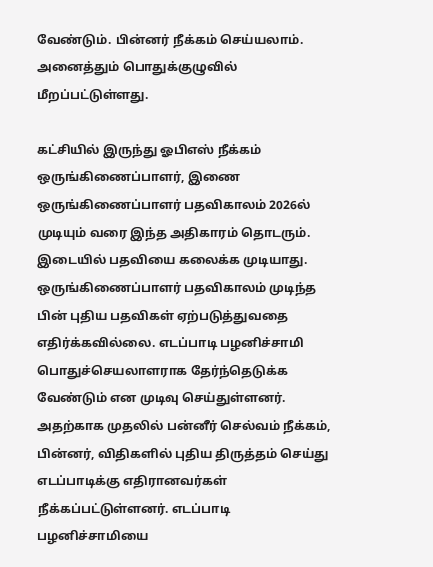வேண்டும். பின்னர் நீக்கம் செய்யலாம். அனைத்தும் பொதுக்குழுவில் மீறப்பட்டுள்ளது.

கட்சியில் இருந்து ஓபிஎஸ் நீக்கம்
ஒருங்கிணைப்பாளர், இணை ஒருங்கிணைப்பாளர் பதவிகாலம் 2026ல் முடியும் வரை இந்த அதிகாரம் தொடரும். இடையில் பதவியை கலைக்க முடியாது. ஒருங்கிணைப்பாளர் பதவிகாலம் முடிந்த பின் புதிய பதவிகள் ஏற்படுத்துவதை எதிர்க்கவில்லை. எடப்பாடி பழனிச்சாமி பொதுச்செயலாளராக தேர்ந்தெடுக்க வேண்டும் என முடிவு செய்துள்ளனர். அதற்காக முதலில் பன்னீர் செல்வம் நீக்கம், பின்னர், விதிகளில் புதிய திருத்தம் செய்து எடப்பாடிக்கு எதிரானவர்கள் நீக்கப்பட்டுள்ளனர். எடப்பாடி பழனிச்சாமியை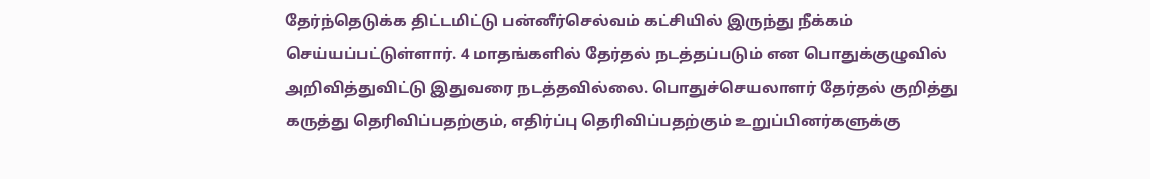தேர்ந்தெடுக்க திட்டமிட்டு பன்னீர்செல்வம் கட்சியில் இருந்து நீக்கம் செய்யப்பட்டுள்ளார். 4 மாதங்களில் தேர்தல் நடத்தப்படும் என பொதுக்குழுவில் அறிவித்துவிட்டு இதுவரை நடத்தவில்லை. பொதுச்செயலாளர் தேர்தல் குறித்து கருத்து தெரிவிப்பதற்கும், எதிர்ப்பு தெரிவிப்பதற்கும் உறுப்பினர்களுக்கு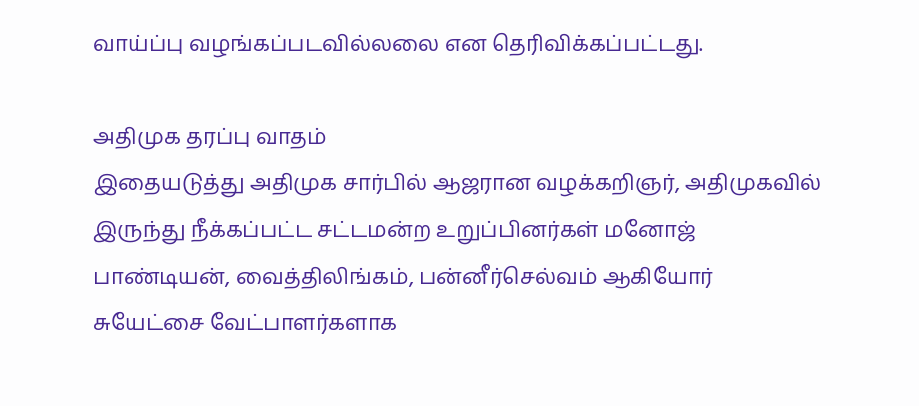வாய்ப்பு வழங்கப்படவில்லலை என தெரிவிக்கப்பட்டது.

அதிமுக தரப்பு வாதம்
இதையடுத்து அதிமுக சார்பில் ஆஜரான வழக்கறிஞர், அதிமுகவில் இருந்து நீக்கப்பட்ட சட்டமன்ற உறுப்பினர்கள் மனோஜ் பாண்டியன், வைத்திலிங்கம், பன்னீர்செல்வம் ஆகியோர் சுயேட்சை வேட்பாளர்களாக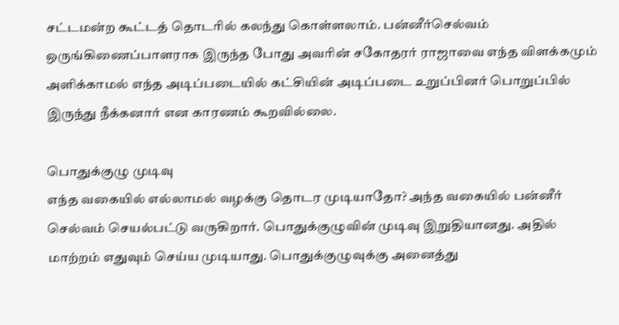சட்டமன்ற கூட்டத் தொடரில் கலந்து கொள்ளலாம். பன்னீர்செல்வம் ஒருங்கிணைப்பாளராக இருந்த போது அவரின் சகோதரர் ராஜாவை எந்த விளக்கமும் அளிக்காமல் எந்த அடிப்படையில் கட்சியின் அடிப்படை உறுப்பினர் பொறுப்பில் இருந்து நீக்கனார் என காரணம் கூறவில்லை.

பொதுக்குழு முடிவு
எந்த வகையில் எல்லாமல் வழக்கு தொடர முடியாதோ? அந்த வகையில் பன்னீர் செல்வம் செயல்பட்டு வருகிறார். பொதுக்குழுவின் முடிவு இறுதியானது. அதில் மாற்றம் எதுவும் செய்ய முடியாது. பொதுக்குழுவுக்கு அனைத்து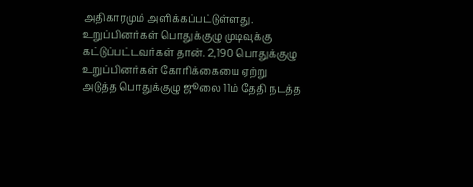அதிகாரமும் அளிக்கப்பட்டுள்ளது. உறுப்பினர்கள் பொதுக்குழு முடிவுக்கு கட்டுப்பட்டவர்கள் தான். 2,190 பொதுக்குழு உறுப்பினர்கள் கோரிக்கையை ஏற்று அடுத்த பொதுக்குழு ஜூலை 11ம் தேதி நடத்த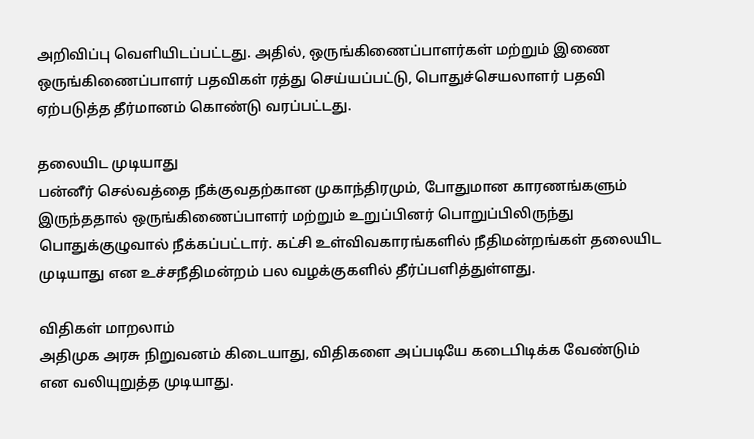அறிவிப்பு வெளியிடப்பட்டது. அதில், ஒருங்கிணைப்பாளர்கள் மற்றும் இணை ஒருங்கிணைப்பாளர் பதவிகள் ரத்து செய்யப்பட்டு, பொதுச்செயலாளர் பதவி ஏற்படுத்த தீர்மானம் கொண்டு வரப்பட்டது.

தலையிட முடியாது
பன்னீர் செல்வத்தை நீக்குவதற்கான முகாந்திரமும், போதுமான காரணங்களும் இருந்ததால் ஒருங்கிணைப்பாளர் மற்றும் உறுப்பினர் பொறுப்பிலிருந்து பொதுக்குழுவால் நீக்கப்பட்டார். கட்சி உள்விவகாரங்களில் நீதிமன்றங்கள் தலையிட முடியாது என உச்சநீதிமன்றம் பல வழக்குகளில் தீர்ப்பளித்துள்ளது.

விதிகள் மாறலாம்
அதிமுக அரசு நிறுவனம் கிடையாது, விதிகளை அப்படியே கடைபிடிக்க வேண்டும் என வலியுறுத்த முடியாது.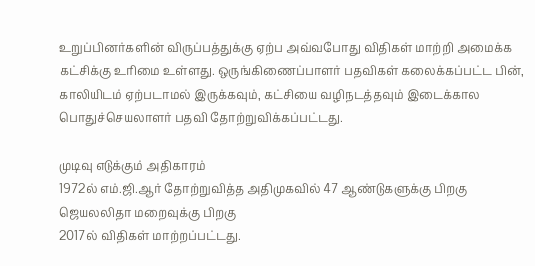உறுப்பினர்களின் விருப்பத்துக்கு ஏற்ப அவ்வபோது விதிகள் மாற்றி அமைக்க கட்சிக்கு உரிமை உள்ளது. ஒருங்கிணைப்பாளர் பதவிகள் கலைக்கப்பட்ட பின், காலியிடம் ஏற்படாமல் இருக்கவும், கட்சியை வழிநடத்தவும் இடைக்கால பொதுச்செயலாளர் பதவி தோற்றுவிக்கப்பட்டது.

முடிவு எடுக்கும் அதிகாரம்
1972ல் எம்.ஜி.ஆர் தோற்றுவித்த அதிமுகவில் 47 ஆண்டுகளுக்கு பிறகு ஜெயலலிதா மறைவுக்கு பிறகு
2017ல் விதிகள் மாற்றப்பட்டது.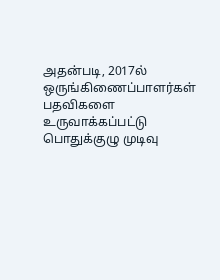அதன்படி, 2017ல் ஒருங்கிணைப்பாளர்கள் பதவிகளை உருவாக்கப்பட்டு பொதுக்குழு முடிவு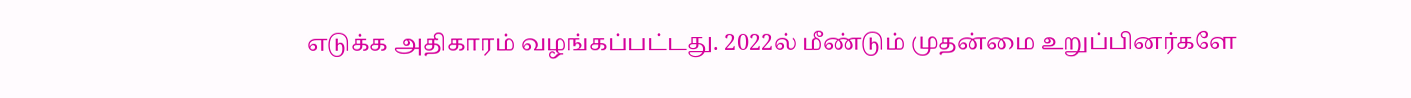எடுக்க அதிகாரம் வழங்கப்பட்டது. 2022ல் மீண்டும் முதன்மை உறுப்பினர்களே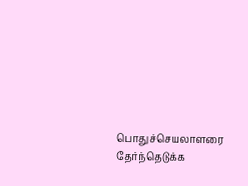பொதுச்செயலாளரை தேர்ந்தெடுக்க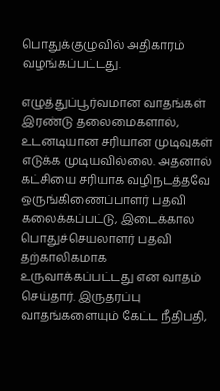பொதுக்குழுவில் அதிகாரம் வழங்கப்பட்டது.

எழுத்துப்பூர்வமான வாதங்கள்
இரண்டு தலைமைகளால், உடனடியான சரியான முடிவுகள் எடுக்க முடியவில்லை. அதனால் கட்சியை சரியாக வழிநடத்தவே ஒருங்கிணைப்பாளர் பதவி கலைக்கப்பட்டு, இடைக்கால பொதுச்செயலாளர் பதவி தற்காலிகமாக உருவாக்கப்பட்டது என வாதம் செய்தார். இருதரப்பு வாதங்களையும் கேட்ட நீதிபதி,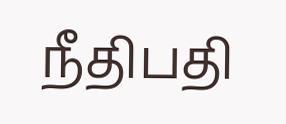நீதிபதி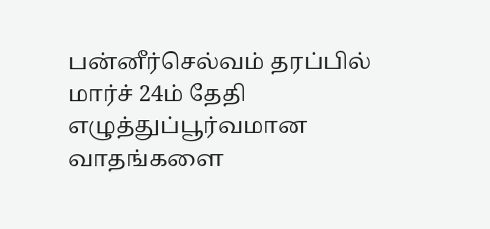பன்னீர்செல்வம் தரப்பில் மார்ச் 24ம் தேதி எழுத்துப்பூர்வமான வாதங்களை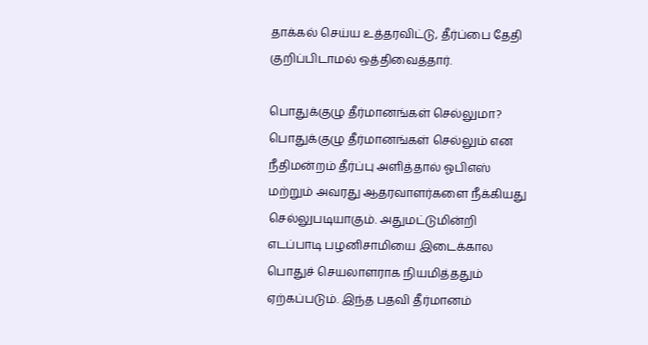தாக்கல் செய்ய உத்தரவிட்டு, தீர்ப்பை தேதி குறிப்பிடாமல் ஒத்திவைத்தார்.

பொதுக்குழு தீர்மானங்கள் செல்லுமா?
பொதுக்குழு தீர்மானங்கள் செல்லும் என நீதிமன்றம் தீர்ப்பு அளித்தால் ஓபிஎஸ் மற்றும் அவரது ஆதரவாளர்களை நீக்கியது செல்லுபடியாகும். அதுமட்டுமின்றி எடப்பாடி பழனிசாமியை இடைக்கால பொதுச் செயலாளராக நியமித்ததும் ஏற்கப்படும். இந்த பதவி தீர்மானம்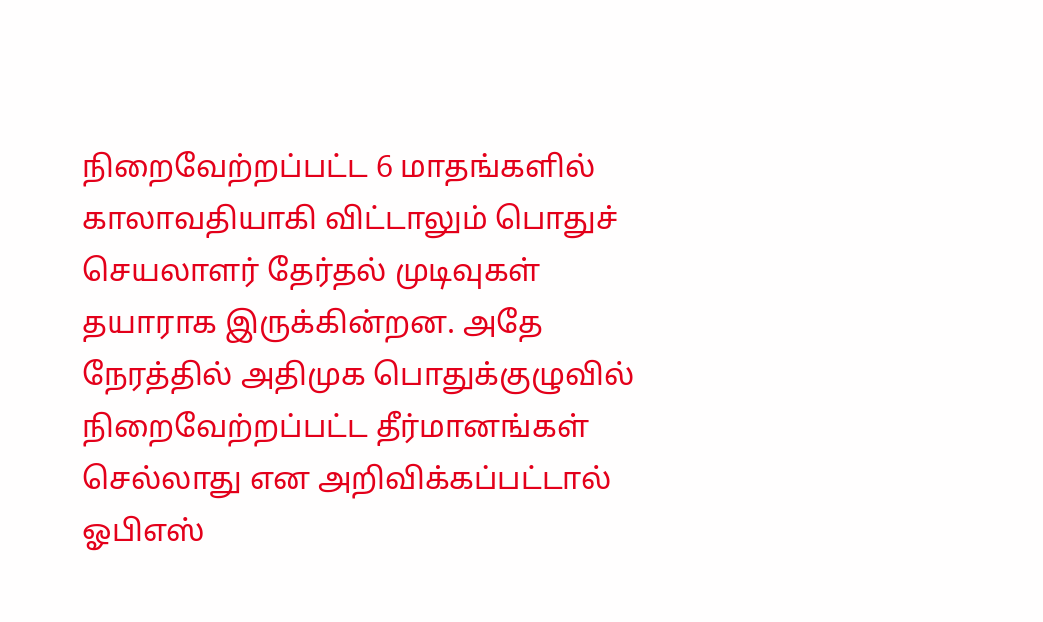நிறைவேற்றப்பட்ட 6 மாதங்களில் காலாவதியாகி விட்டாலும் பொதுச் செயலாளர் தேர்தல் முடிவுகள் தயாராக இருக்கின்றன. அதே நேரத்தில் அதிமுக பொதுக்குழுவில் நிறைவேற்றப்பட்ட தீர்மானங்கள் செல்லாது என அறிவிக்கப்பட்டால் ஓபிஎஸ்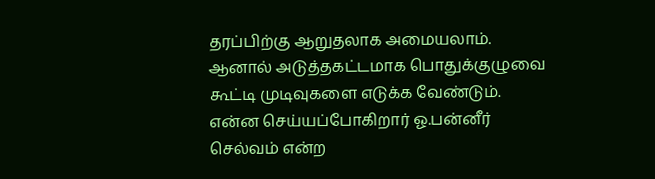தரப்பிற்கு ஆறுதலாக அமையலாம். ஆனால் அடுத்தகட்டமாக பொதுக்குழுவை கூட்டி முடிவுகளை எடுக்க வேண்டும். என்ன செய்யப்போகிறார் ஓ.பன்னீர் செல்வம் என்ற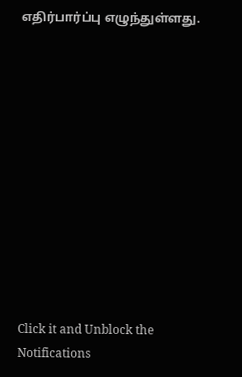எதிர்பார்ப்பு எழுந்துள்ளது.












Click it and Unblock the Notifications